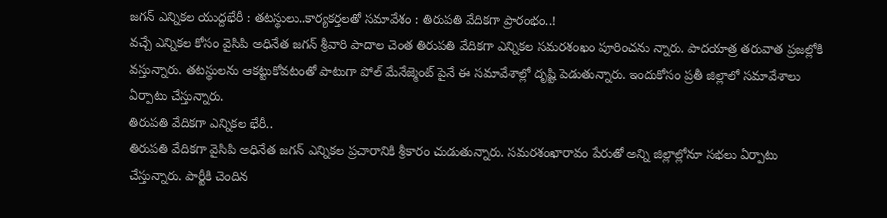జగన్ ఎన్నికల యుద్దభేరీ : తటస్థులు..కార్యకర్తలతో సమావేశం : తిరుపతి వేదికగా ప్రారంభం..!
వచ్చే ఎన్నికల కోసం వైసిపి అధినేత జగన్ శ్రీవారి పాదాల చెంత తిరుపతి వేదికగా ఎన్నికల సమరశంఖం పూరించను న్నారు. పాదయాత్ర తరువాత ప్రజల్లోకి వస్తున్నారు. తటస్థులను ఆకట్టుకోవటంతో పాటుగా పోల్ మేనేజ్మెంట్ పైనే ఈ సమావేశాల్లో దృష్టి పెడుతున్నారు. ఇందుకోసం ప్రతీ జిల్లాలో సమావేశాలు ఏర్పాటు చేస్తున్నారు.
తిరుపతి వేదికగా ఎన్నికల భేరీ..
తిరుపతి వేదికగా వైసిపి అధినేత జగన్ ఎన్నికల ప్రచారానికి శ్రీకారం చుడుతున్నారు. సమరశంఖారావం పేరుతో అన్ని జిల్లాల్లోనూ సభలు ఏర్పాటు చేస్తున్నారు. పార్టీకి చెందిన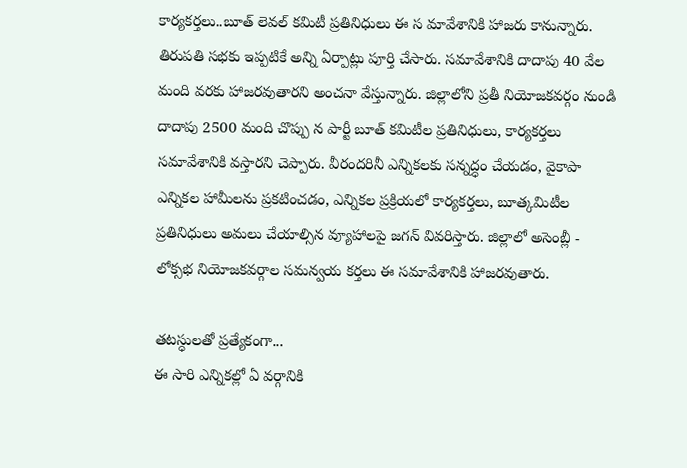కార్యకర్తలు..బూత్ లెవల్ కమిటీ ప్రతినిధులు ఈ స మావేశానికి హాజరు కానున్నారు. తిరుపతి సభకు ఇప్పటికే అన్ని ఏర్పాట్లు పూర్తి చేసారు. సమావేశానికి దాదాపు 40 వేల మంది వరకు హాజరవుతారని అంచనా వేస్తున్నారు. జిల్లాలోని ప్రతీ నియోజకవర్గం నుండి దాదాపు 2500 మంది చొప్పు న పార్టీ బూత్ కమిటీల ప్రతినిధులు, కార్యకర్తలు సమావేశానికి వస్తారని చెప్పారు. వీరందరినీ ఎన్నికలకు సన్నద్ధం చేయడం, వైకాపా ఎన్నికల హామీలను ప్రకటించడం, ఎన్నికల ప్రక్రియలో కార్యకర్తలు, బూత్కమిటీల ప్రతినిధులు అమలు చేయాల్సిన వ్యూహాలపై జగన్ వివరిస్తారు. జిల్లాలో అసెంబ్లీ - లోక్సభ నియోజకవర్గాల సమన్వయ కర్తలు ఈ సమావేశానికి హాజరవుతారు.

తటస్ధులతో ప్రత్యేకంగా...
ఈ సారి ఎన్నికల్లో ఏ వర్గానికి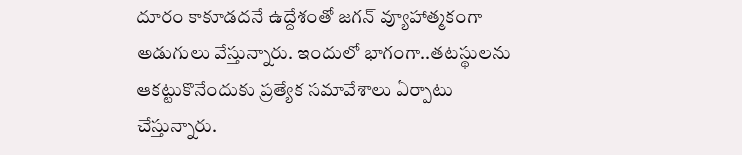దూరం కాకూడదనే ఉద్దేశంతో జగన్ వ్యూహాత్మకంగా అడుగులు వేస్తున్నారు. ఇందులో భాగంగా..తటస్థులను ఆకట్టుకొనేందుకు ప్రత్యేక సమావేశాలు ఏర్పాటు చేస్తున్నారు.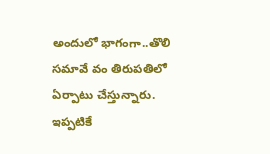అందులో భాగంగా..తొలి సమావే వం తిరుపతిలో ఏర్పాటు చేస్తున్నారు. ఇప్పటికే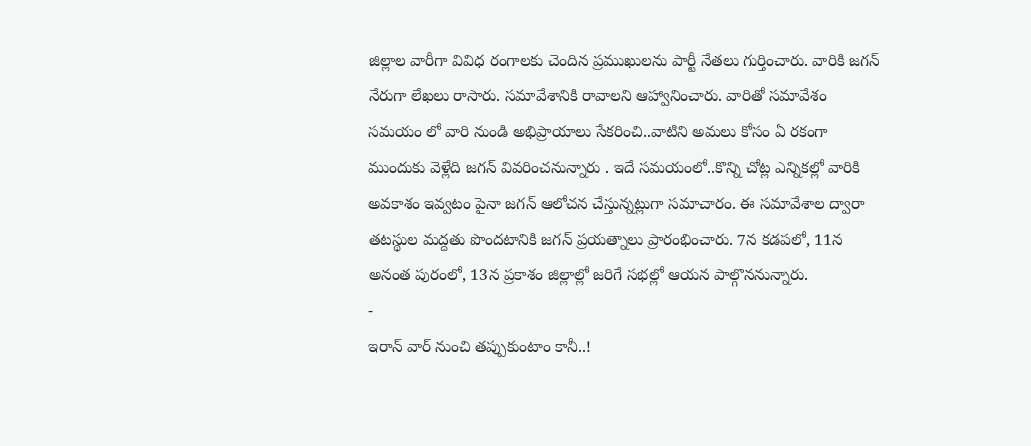జిల్లాల వారీగా వివిధ రంగాలకు చెందిన ప్రముఖులను పార్టీ నేతలు గుర్తించారు. వారికి జగన్ నేరుగా లేఖలు రాసారు. సమావేశానికి రావాలని ఆహ్వానించారు. వారితో సమావేశం సమయం లో వారి నుండి అభిప్రాయాలు సేకరించి..వాటిని అమలు కోసం ఏ రకంగా ముందుకు వెళ్లేది జగన్ వివరించనున్నారు . ఇదే సమయంలో..కొన్ని చోట్ల ఎన్నికల్లో వారికి అవకాశం ఇవ్వటం పైనా జగన్ ఆలోచన చేస్తున్నట్లుగా సమాచారం. ఈ సమావేశాల ద్వారా తటస్థుల మద్దతు పొందటానికి జగన్ ప్రయత్నాలు ప్రారంభించారు. 7న కడపలో, 11న అనంత పురంలో, 13న ప్రకాశం జిల్లాల్లో జరిగే సభల్లో ఆయన పాల్గొననున్నారు.
-
ఇరాన్ వార్ నుంచి తప్పుకుంటాం కానీ..!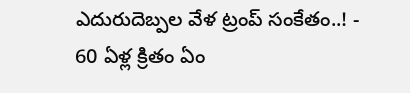ఎదురుదెబ్పల వేళ ట్రంప్ సంకేతం..! -
60 ఏళ్ల క్రితం ఏం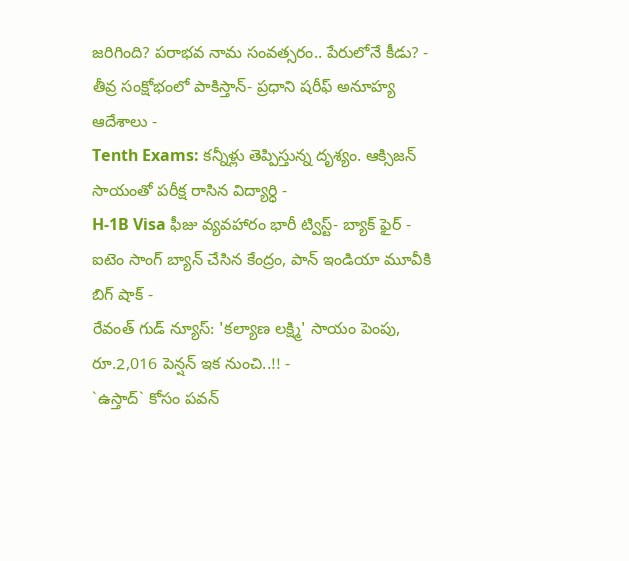జరిగింది? పరాభవ నామ సంవత్సరం.. పేరులోనే కీడు? -
తీవ్ర సంక్షోభంలో పాకిస్తాన్- ప్రధాని షరీఫ్ అనూహ్య ఆదేశాలు -
Tenth Exams: కన్నీళ్లు తెప్పిస్తున్న దృశ్యం. ఆక్సిజన్ సాయంతో పరీక్ష రాసిన విద్యార్ధి -
H-1B Visa ఫీజు వ్యవహారం భారీ ట్విస్ట్- బ్యాక్ ఫైర్ -
ఐటెం సాంగ్ బ్యాన్ చేసిన కేంద్రం, పాన్ ఇండియా మూవీకి బిగ్ షాక్ -
రేవంత్ గుడ్ న్యూస్: 'కల్యాణ లక్ష్మి' సాయం పెంపు, రూ.2,016 పెన్షన్ ఇక నుంచి..!! -
`ఉస్తాద్` కోసం పవన్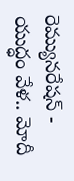రెమ్యునరేషన్ -
యుద్ధం వేళ.. మోదీ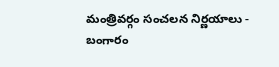మంత్రివర్గం సంచలన నిర్ణయాలు -
బంగారం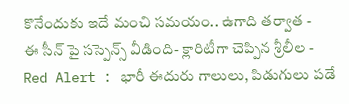కొనేందుకు ఇదే మంచి సమయం.. ఉగాది తర్వాత -
ఈ సీన్ పై సస్పెన్స్ వీడింది- క్లారిటీగా చెప్పిన శ్రీలీల -
Red Alert : భారీ ఈదురు గాలులు, పిడుగులు పడే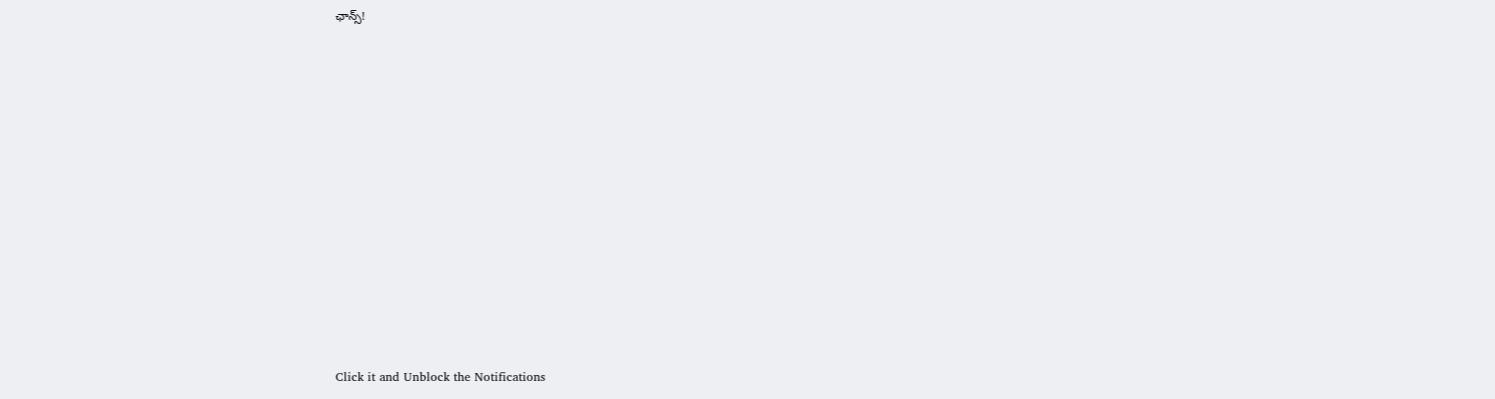ఛాన్స్!












Click it and Unblock the Notifications